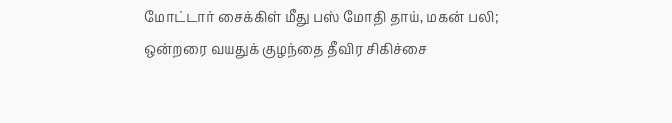மோட்டார் சைக்கிள் மீது பஸ் மோதி தாய், மகன் பலி; ஒன்றரை வயதுக் குழந்தை தீவிர சிகிச்சை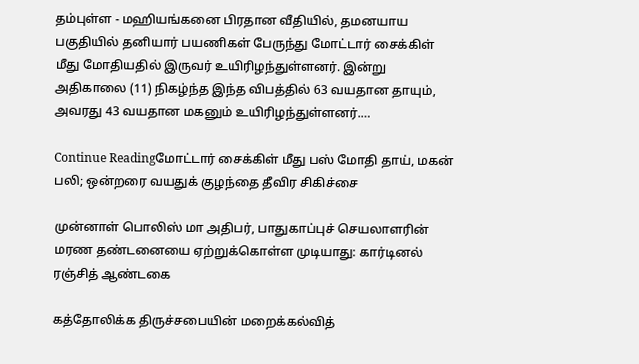தம்புள்ள - மஹியங்கனை பிரதான வீதியில், தமனயாய பகுதியில் தனியார் பயணிகள் பேருந்து மோட்டார் சைக்கிள் மீது மோதியதில் இருவர் உயிரிழந்துள்ளனர். இன்று அதிகாலை (11) நிகழ்ந்த இந்த விபத்தில் 63 வயதான தாயும், அவரது 43 வயதான மகனும் உயிரிழந்துள்ளனர்.…

Continue Readingமோட்டார் சைக்கிள் மீது பஸ் மோதி தாய், மகன் பலி; ஒன்றரை வயதுக் குழந்தை தீவிர சிகிச்சை

முன்னாள் பொலிஸ் மா அதிபர், பாதுகாப்புச் செயலாளரின் மரண தண்டனையை ஏற்றுக்கொள்ள முடியாது: கார்டினல் ரஞ்சித் ஆண்டகை

கத்தோலிக்க திருச்சபையின் மறைக்கல்வித்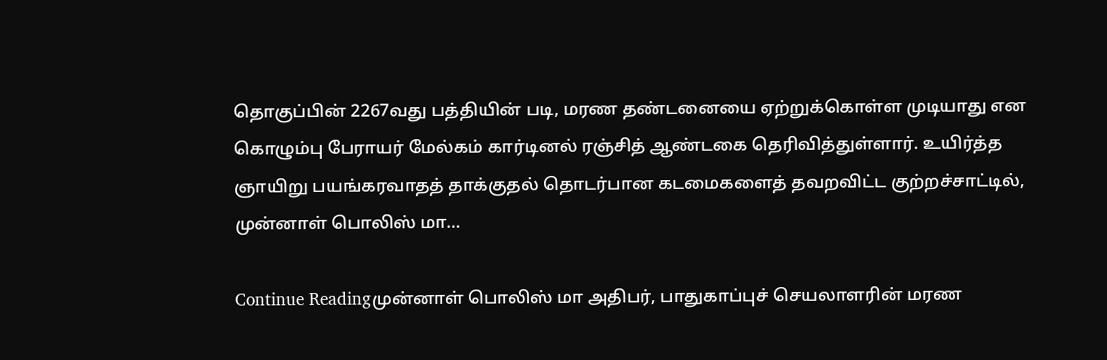தொகுப்பின் 2267வது பத்தியின் படி, மரண தண்டனையை ஏற்றுக்கொள்ள முடியாது என கொழும்பு பேராயர் மேல்கம் கார்டினல் ரஞ்சித் ஆண்டகை தெரிவித்துள்ளார். உயிர்த்த ஞாயிறு பயங்கரவாதத் தாக்குதல் தொடர்பான கடமைகளைத் தவறவிட்ட குற்றச்சாட்டில், முன்னாள் பொலிஸ் மா…

Continue Readingமுன்னாள் பொலிஸ் மா அதிபர், பாதுகாப்புச் செயலாளரின் மரண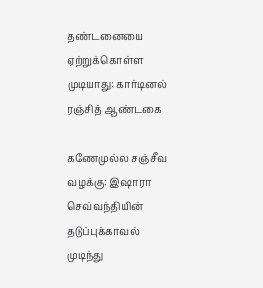தண்டனையை ஏற்றுக்கொள்ள முடியாது: கார்டினல் ரஞ்சித் ஆண்டகை

கணேமுல்ல சஞ்சீவ வழக்கு: இஷாரா செவ்வந்தியின் தடுப்புக்காவல் முடிந்து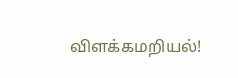விளக்கமறியல்!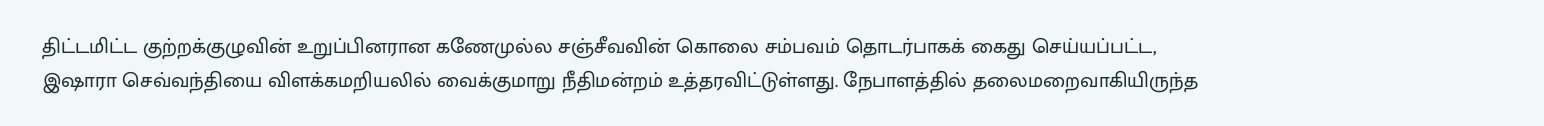திட்டமிட்ட குற்றக்குழுவின் உறுப்பினரான கணேமுல்ல சஞ்சீவவின் கொலை சம்பவம் தொடர்பாகக் கைது செய்யப்பட்ட, இஷாரா செவ்வந்தியை விளக்கமறியலில் வைக்குமாறு நீதிமன்றம் உத்தரவிட்டுள்ளது. நேபாளத்தில் தலைமறைவாகியிருந்த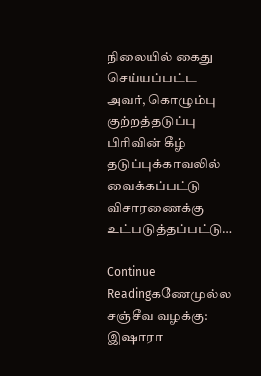நிலையில் கைது செய்யப்பட்ட அவர், கொழும்பு குற்றத்தடுப்பு பிரிவின் கீழ் தடுப்புக்காவலில் வைக்கப்பட்டு விசாரணைக்கு உட்படுத்தப்பட்டு…

Continue Readingகணேமுல்ல சஞ்சீவ வழக்கு: இஷாரா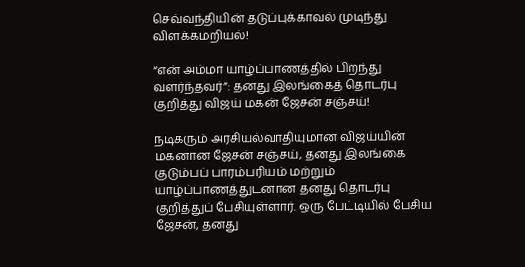செவ்வந்தியின் தடுப்புக்காவல் முடிந்து விளக்கமறியல்!

“என் அம்மா யாழ்ப்பாணத்தில் பிறந்து வளர்ந்தவர்”: தனது இலங்கைத் தொடர்பு குறித்து விஜய் மகன் ஜேசன் சஞ்சய்!

நடிகரும் அரசியல்வாதியுமான விஜய்யின் மகனான ஜேசன் சஞ்சய், தனது இலங்கை குடும்பப் பாரம்பரியம் மற்றும் யாழ்ப்பாணத்துடனான தனது தொடர்பு குறித்துப் பேசியுள்ளார். ஒரு பேட்டியில் பேசிய ஜேசன், தனது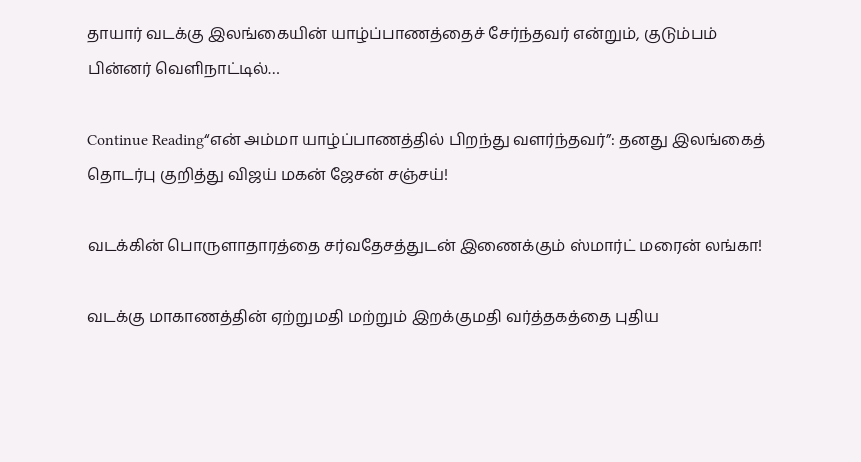தாயார் வடக்கு இலங்கையின் யாழ்ப்பாணத்தைச் சேர்ந்தவர் என்றும், குடும்பம் பின்னர் வெளிநாட்டில்…

Continue Reading“என் அம்மா யாழ்ப்பாணத்தில் பிறந்து வளர்ந்தவர்”: தனது இலங்கைத் தொடர்பு குறித்து விஜய் மகன் ஜேசன் சஞ்சய்!

வடக்கின் பொருளாதாரத்தை சர்வதேசத்துடன் இணைக்கும் ஸ்மார்ட் மரைன் லங்கா!

வடக்கு மாகாணத்தின் ஏற்றுமதி மற்றும் இறக்குமதி வர்த்தகத்தை புதிய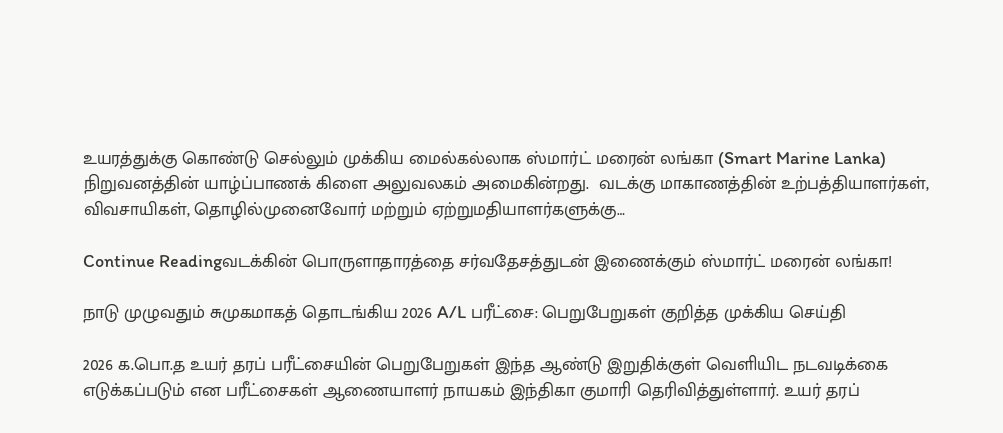உயரத்துக்கு கொண்டு செல்லும் முக்கிய மைல்கல்லாக ஸ்மார்ட் மரைன் லங்கா (Smart Marine Lanka) நிறுவனத்தின் யாழ்ப்பாணக் கிளை அலுவலகம் அமைகின்றது.  வடக்கு மாகாணத்தின் உற்பத்தியாளர்கள், விவசாயிகள், தொழில்முனைவோர் மற்றும் ஏற்றுமதியாளர்களுக்கு…

Continue Readingவடக்கின் பொருளாதாரத்தை சர்வதேசத்துடன் இணைக்கும் ஸ்மார்ட் மரைன் லங்கா!

நாடு முழுவதும் சுமுகமாகத் தொடங்கிய 2026 A/L பரீட்சை: பெறுபேறுகள் குறித்த முக்கிய செய்தி

2026 க.பொ.த உயர் தரப் பரீட்சையின் பெறுபேறுகள் இந்த ஆண்டு இறுதிக்குள் வெளியிட நடவடிக்கை எடுக்கப்படும் என பரீட்சைகள் ஆணையாளர் நாயகம் இந்திகா குமாரி தெரிவித்துள்ளார். உயர் தரப்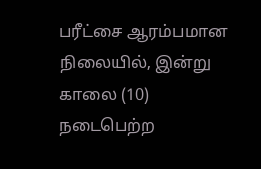பரீட்சை ஆரம்பமான நிலையில், இன்று காலை (10) நடைபெற்ற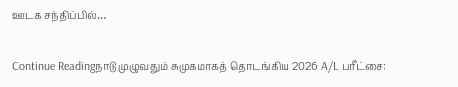ஊடக சந்திப்பில்…

Continue Readingநாடு முழுவதும் சுமுகமாகத் தொடங்கிய 2026 A/L பரீட்சை: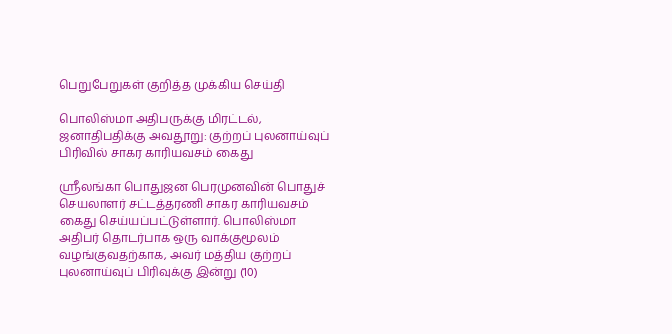பெறுபேறுகள் குறித்த முக்கிய செய்தி

பொலிஸ்மா அதிபருக்கு மிரட்டல், ஜனாதிபதிக்கு அவதூறு: குற்றப் புலனாய்வுப் பிரிவில் சாகர காரியவசம் கைது

ஸ்ரீலங்கா பொதுஜன பெரமுனவின் பொதுச் செயலாளர் சட்டத்தரணி சாகர காரியவசம் கைது செய்யப்பட்டுள்ளார். பொலிஸ்மா அதிபர் தொடர்பாக ஒரு வாக்குமூலம் வழங்குவதற்காக, அவர் மத்திய குற்றப் புலனாய்வுப் பிரிவுக்கு இன்று (10)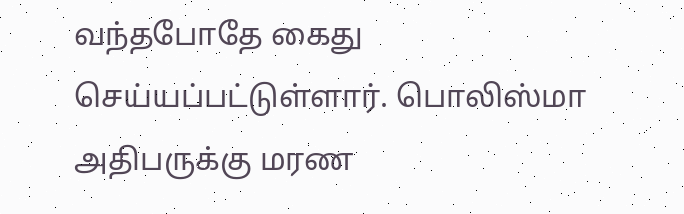வந்தபோதே கைது செய்யப்பட்டுள்ளார். பொலிஸ்மா அதிபருக்கு மரண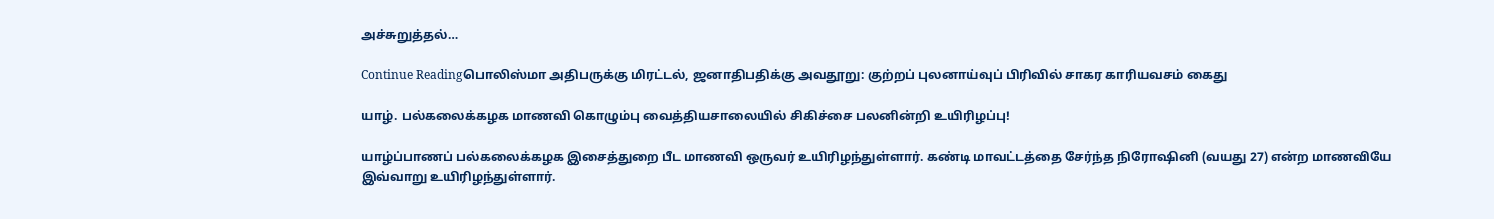அச்சுறுத்தல்…

Continue Readingபொலிஸ்மா அதிபருக்கு மிரட்டல், ஜனாதிபதிக்கு அவதூறு: குற்றப் புலனாய்வுப் பிரிவில் சாகர காரியவசம் கைது

யாழ். பல்கலைக்கழக மாணவி கொழும்பு வைத்தியசாலையில் சிகிச்சை பலனின்றி உயிரிழப்பு!

யாழ்ப்பாணப் பல்கலைக்கழக இசைத்துறை பீட மாணவி ஒருவர் உயிரிழந்துள்ளார். கண்டி மாவட்டத்தை சேர்ந்த நிரோஷினி (வயது 27) என்ற மாணவியே இவ்வாறு உயிரிழந்துள்ளார்.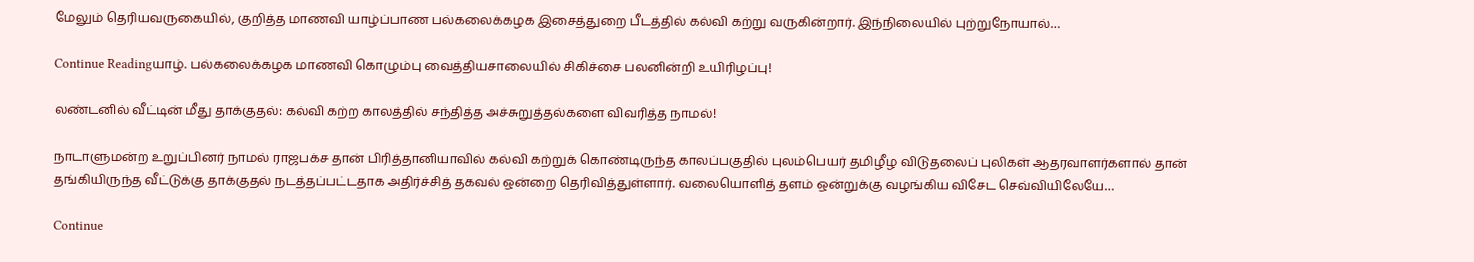மேலும் தெரியவருகையில், குறித்த மாணவி யாழ்ப்பாண பல்கலைக்கழக இசைத்துறை பீடத்தில் கல்வி கற்று வருகின்றார். இந்நிலையில் புற்றுநோயால்…

Continue Readingயாழ். பல்கலைக்கழக மாணவி கொழும்பு வைத்தியசாலையில் சிகிச்சை பலனின்றி உயிரிழப்பு!

லண்டனில் வீட்டின் மீது தாக்குதல்: கல்வி கற்ற காலத்தில் சந்தித்த அச்சுறுத்தல்களை விவரித்த நாமல்!

நாடாளுமன்ற உறுப்பினர் நாமல் ராஜபக்ச தான் பிரித்தானியாவில் கல்வி கற்றுக் கொண்டிருந்த காலப்பகுதில் புலம்பெயர் தமிழீழ விடுதலைப் புலிகள் ஆதரவாளர்களால் தான் தங்கியிருந்த வீட்டுக்கு தாக்குதல் நடத்தப்பட்டதாக அதிர்ச்சித் தகவல் ஒன்றை தெரிவித்துள்ளார். வலையொளித் தளம் ஒன்றுக்கு வழங்கிய விசேட செவ்வியிலேயே…

Continue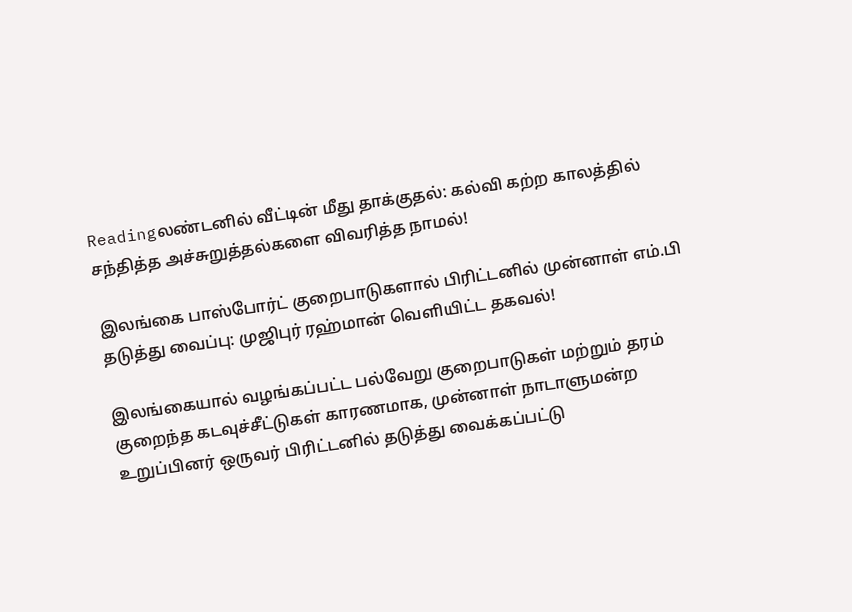Readingலண்டனில் வீட்டின் மீது தாக்குதல்: கல்வி கற்ற காலத்தில் சந்தித்த அச்சுறுத்தல்களை விவரித்த நாமல்!

இலங்கை பாஸ்போர்ட் குறைபாடுகளால் பிரிட்டனில் முன்னாள் எம்.பி தடுத்து வைப்பு: முஜிபுர் ரஹ்மான் வெளியிட்ட தகவல்!

இலங்கையால் வழங்கப்பட்ட பல்வேறு குறைபாடுகள் மற்றும் தரம் குறைந்த கடவுச்சீட்டுகள் காரணமாக, முன்னாள் நாடாளுமன்ற உறுப்பினர் ஒருவர் பிரிட்டனில் தடுத்து வைக்கப்பட்டு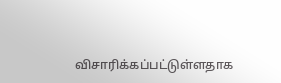விசாரிக்கப்பட்டுள்ளதாக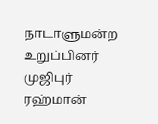நாடாளுமன்ற உறுப்பினர் முஜிபுர் ரஹ்மான்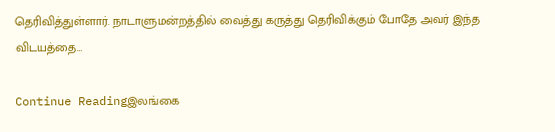தெரிவித்துள்ளார். நாடாளுமன்றத்தில் வைத்து கருத்து தெரிவிக்கும் போதே அவர் இந்த விடயத்தை…

Continue Readingஇலங்கை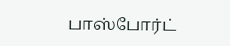பாஸ்போர்ட்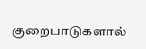குறைபாடுகளால்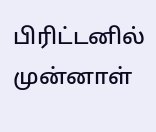பிரிட்டனில் முன்னாள்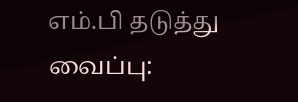எம்.பி தடுத்து வைப்பு: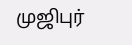முஜிபுர்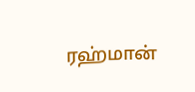ரஹ்மான்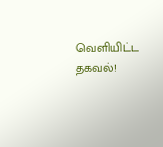வெளியிட்ட தகவல்!